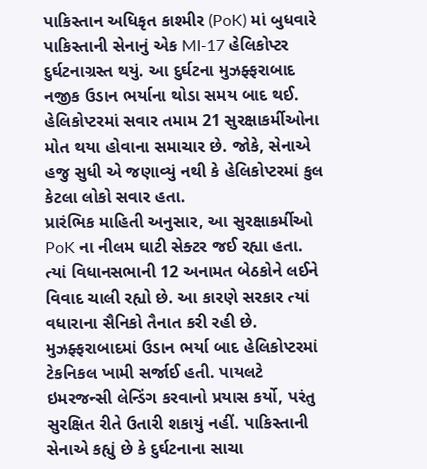પાકિસ્તાન અધિકૃત કાશ્મીર (PoK) માં બુધવારે પાકિસ્તાની સેનાનું એક MI-17 હેલિકોપ્ટર દુર્ઘટનાગ્રસ્ત થયું. આ દુર્ઘટના મુઝફ્ફરાબાદ નજીક ઉડાન ભર્યાના થોડા સમય બાદ થઈ. હેલિકોપ્ટરમાં સવાર તમામ 21 સુરક્ષાકર્મીઓના મોત થયા હોવાના સમાચાર છે. જોકે, સેનાએ હજુ સુધી એ જણાવ્યું નથી કે હેલિકોપ્ટરમાં કુલ કેટલા લોકો સવાર હતા.
પ્રારંભિક માહિતી અનુસાર, આ સુરક્ષાકર્મીઓ PoK ના નીલમ ઘાટી સેક્ટર જઈ રહ્યા હતા. ત્યાં વિધાનસભાની 12 અનામત બેઠકોને લઈને વિવાદ ચાલી રહ્યો છે. આ કારણે સરકાર ત્યાં વધારાના સૈનિકો તૈનાત કરી રહી છે.
મુઝફ્ફરાબાદમાં ઉડાન ભર્યા બાદ હેલિકોપ્ટરમાં ટેકનિકલ ખામી સર્જાઈ હતી. પાયલટે ઇમરજન્સી લેન્ડિંગ કરવાનો પ્રયાસ કર્યો, પરંતુ સુરક્ષિત રીતે ઉતારી શકાયું નહીં. પાકિસ્તાની સેનાએ કહ્યું છે કે દુર્ઘટનાના સાચા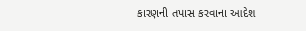કારણની તપાસ કરવાના આદેશ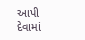આપી દેવામાં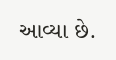આવ્યા છે.